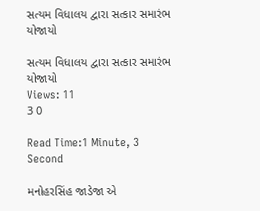સત્યમ વિધાલય દ્વારા સત્કાર સમારંભ યોજાયો

સત્યમ વિધાલય દ્વારા સત્કાર સમારંભ યોજાયો
Views: 11
3 0

Read Time:1 Minute, 3 Second

મનોહરસિંહ જાડેજા એ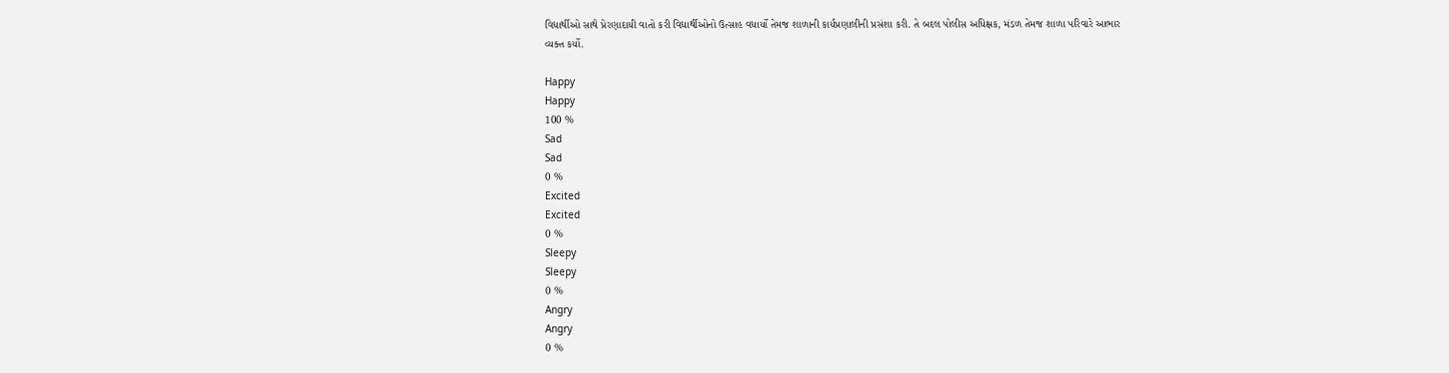વિદ્યાર્થીઓ સાથે પ્રેરણાદાયી વાતો કરી વિદ્યાર્થીઓનો ઉત્સાહ વધાર્યો તેમજ શાળાની કાર્યપ્રણાલીની પ્રસંશા કરી. તે બદલ પોલીસ અધિક્ષક, મંડળ તેમજ શાળા પરિવારે આભાર વ્યક્ત કર્યો.

Happy
Happy
100 %
Sad
Sad
0 %
Excited
Excited
0 %
Sleepy
Sleepy
0 %
Angry
Angry
0 %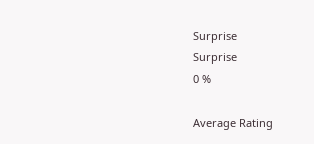Surprise
Surprise
0 %

Average Rating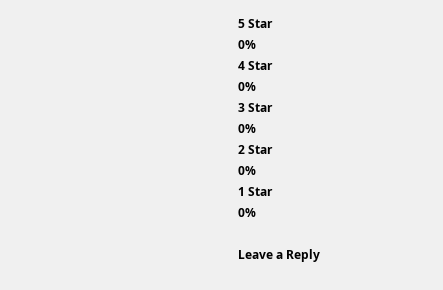5 Star
0%
4 Star
0%
3 Star
0%
2 Star
0%
1 Star
0%

Leave a Reply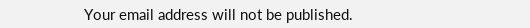Your email address will not be published.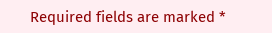Required fields are marked *